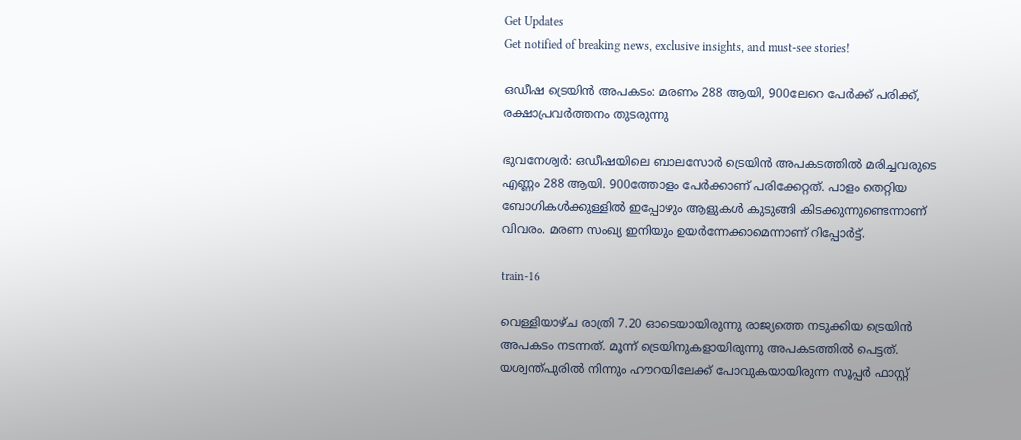Get Updates
Get notified of breaking news, exclusive insights, and must-see stories!

ഒഡീഷ ട്രെയിൻ അപകടം: മരണം 288 ആയി, 900ലേറെ പേർക്ക് പരിക്ക്, രക്ഷാപ്രവർത്തനം തുടരുന്നു

ഭുവനേശ്വർ: ഒഡീഷയിലെ ബാലസോർ ട്രെയിൻ അപകടത്തിൽ മരിച്ചവരുടെ എണ്ണം 288 ആയി. 900ത്തോളം പേർക്കാണ് പരിക്കേറ്റത്. പാളം തെറ്റിയ ബോഗികൾക്കുള്ളിൽ ഇപ്പോഴും ആളുകൾ കുടുങ്ങി കിടക്കുന്നുണ്ടെന്നാണ് വിവരം. മരണ സംഖ്യ ഇനിയും ഉയർന്നേക്കാമെന്നാണ് റിപ്പോർട്ട്.

train-16

വെള്ളിയാഴ്ച രാത്രി 7.20 ഓടെയായിരുന്നു രാജ്യത്തെ നടുക്കിയ ട്രെയിൻ അപകടം നടന്നത്. മൂന്ന് ട്രെയിനുകളായിരുന്നു അപകടത്തിൽ പെട്ടത്. യശ്വന്ത്പുരിൽ നിന്നും ഹൗറയിലേക്ക് പോവുകയായിരുന്ന സൂപ്പർ ഫാസ്റ്റ്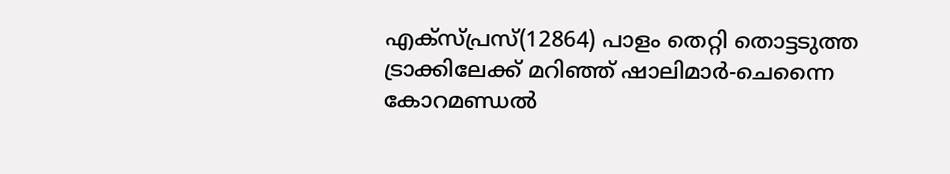എക്‌സ്പ്രസ്(12864) പാളം തെറ്റി തൊട്ടടുത്ത ട്രാക്കിലേക്ക് മറിഞ്ഞ് ഷാലിമാർ-ചെന്നൈ കോറമണ്ഡൽ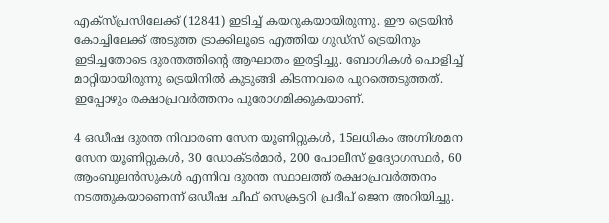എക്‌സ്പ്രസിലേക്ക് (12841) ഇടിച്ച് കയറുകയായിരുന്നു. ഈ ട്രെയിൻ കോച്ചിലേക്ക് അടുത്ത ട്രാക്കിലൂടെ എത്തിയ ഗുഡ്സ് ട്രെയിനും ഇടിച്ചതോടെ ദുരന്തത്തിന്റെ ആഘാതം ഇരട്ടിച്ചു. ബോഗികൾ പൊളിച്ച് മാറ്റിയായിരുന്നു ട്രെയിനിൽ കുടുങ്ങി കിടന്നവരെ പുറത്തെടുത്തത്. ഇപ്പോഴും രക്ഷാപ്രവർത്തനം പുരോഗമിക്കുകയാണ്.

4 ഒഡീഷ ദുരന്ത നിവാരണ സേന യൂണിറ്റുകൾ, 15ലധികം അഗ്നിശമന സേന യൂണിറ്റുകൾ, 30 ഡോക്ടർമാർ, 200 പോലീസ് ഉദ്യോഗസ്ഥർ, 60 ആംബുലൻസുകൾ എന്നിവ ദുരന്ത സ്ഥാലത്ത് രക്ഷാപ്രവർത്തനം നടത്തുകയാണെന്ന് ഒഡീഷ ചീഫ് സെക്രട്ടറി പ്രദീപ് ജെന അറിയിച്ചു.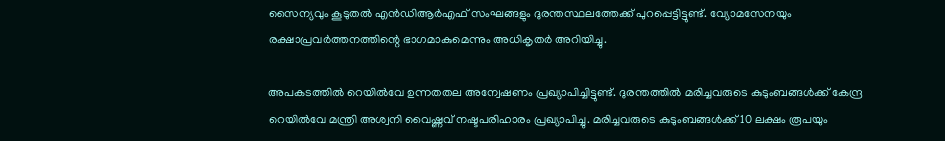സൈന്യവും കൂടുതൽ എൻഡിആർഎഫ് സംഘങ്ങളും ദുരന്തസ്ഥലത്തേക്ക് പുറപ്പെട്ടിട്ടുണ്ട്. വ്യോമസേനയും രക്ഷാപ്രവർത്തനത്തിന്റെ ഭാഗമാകുമെന്നും അധികൃതർ അറിയിച്ചു.

അപകടത്തിൽ റെയിൽവേ ഉന്നതതല അന്വേഷണം പ്രഖ്യാപിച്ചിട്ടുണ്ട്. ദുരന്തത്തിൽ മരിച്ചവരുടെ കുടുംബങ്ങൾക്ക് കേന്ദ്ര റെയിൽവേ മന്ത്രി അശ്വനി വൈഷ്ണവ് നഷ്ടപരിഹാരം പ്രഖ്യാപിച്ചു. മരിച്ചവരുടെ കുടുംബങ്ങൾക്ക് 10 ലക്ഷം രൂപയും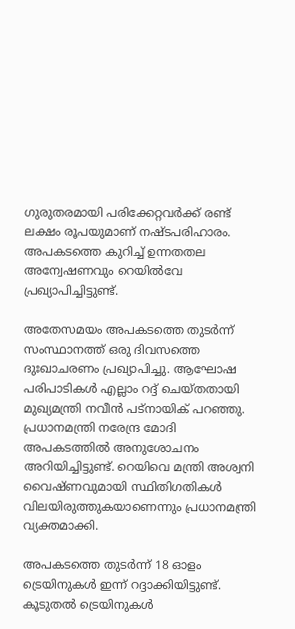ഗുരുതരമായി പരിക്കേറ്റവർക്ക് രണ്ട് ലക്ഷം രൂപയുമാണ് നഷ്ടപരിഹാരം. അപകടത്തെ കുറിച്ച് ഉന്നതതല അന്വേഷണവും റെയിൽവേ പ്രഖ്യാപിച്ചിട്ടുണ്ട്.

അതേസമയം അപകടത്തെ തുടർന്ന് സംസ്ഥാനത്ത് ഒരു ദിവസത്തെ ദുഃഖാചരണം പ്രഖ്യാപിച്ചു. ആഘോഷ പരിപാടികൾ എല്ലാം റദ്ദ് ചെയ്തതായി മുഖ്യമന്ത്രി നവീൻ പട്നായിക് പറഞ്ഞു. പ്രധാനമന്ത്രി നരേന്ദ്ര മോദി അപകടത്തിൽ അനുശോചനം അറിയിച്ചിട്ടുണ്ട്. റെയിവെ മന്ത്രി അശ്വനി വൈഷ്ണവുമായി സ്ഥിതിഗതികൾ വിലയിരുത്തുകയാണെന്നും പ്രധാനമന്ത്രി വ്യക്തമാക്കി.

അപകടത്തെ തുടർന്ന് 18 ഓളം ട്രെയിനുകൾ ഇന്ന് റദ്ദാക്കിയിട്ടുണ്ട്. കൂടുതൽ ട്രെയിനുകൾ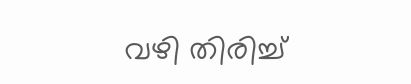വഴി തിരിച്ച്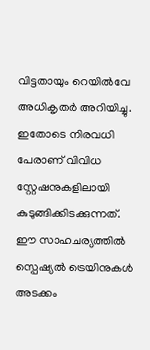വിട്ടതായും റെയിൽവേ അധികൃതർ അറിയിച്ചു. ഇതോടെ നിരവധി പേരാണ് വിവിധ സ്റ്റേഷനുകളിലായി കുടുങ്ങിക്കിടക്കുന്നത്. ഈ സാഹചര്യത്തിൽ സ്പെഷ്യൽ ട്രെയിനുകൾ അടക്കം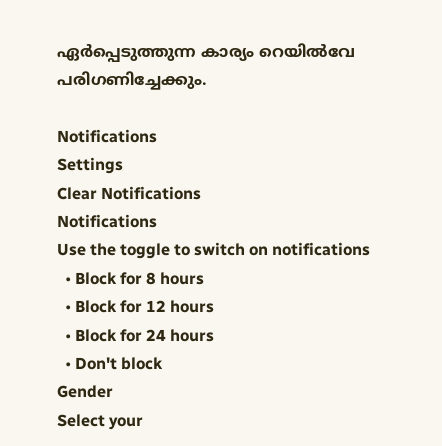ഏർപ്പെടുത്തുന്ന കാര്യം റെയിൽവേ പരിഗണിച്ചേക്കും.

Notifications
Settings
Clear Notifications
Notifications
Use the toggle to switch on notifications
  • Block for 8 hours
  • Block for 12 hours
  • Block for 24 hours
  • Don't block
Gender
Select your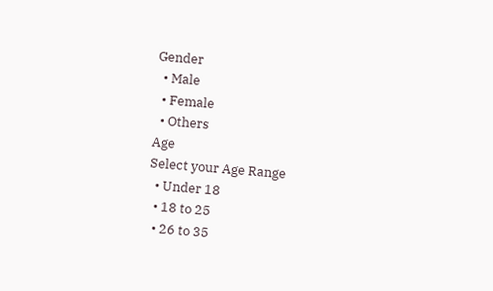Gender
  • Male
  • Female
  • Others
Age
Select your Age Range
  • Under 18
  • 18 to 25
  • 26 to 35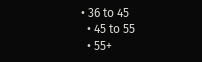• 36 to 45
  • 45 to 55
  • 55+